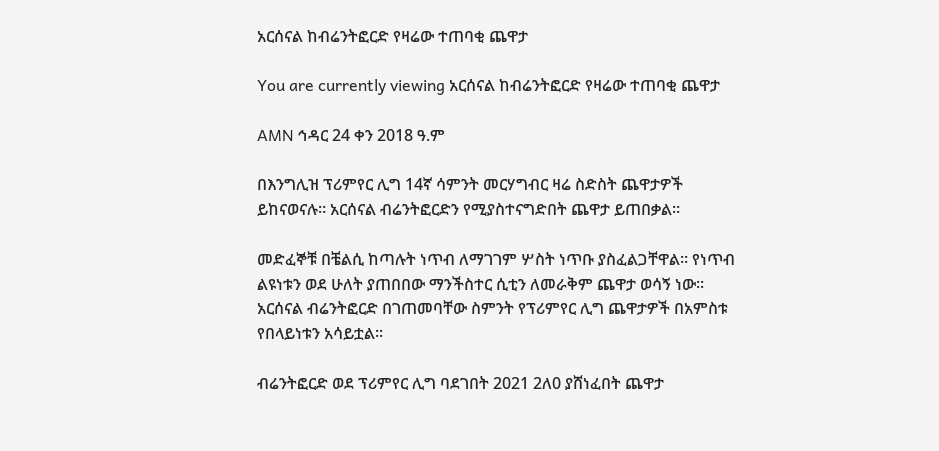አርሰናል ከብሬንትፎርድ የዛሬው ተጠባቂ ጨዋታ

You are currently viewing አርሰናል ከብሬንትፎርድ የዛሬው ተጠባቂ ጨዋታ

AMN ኅዳር 24 ቀን 2018 ዓ.ም

በእንግሊዝ ፕሪምየር ሊግ 14ኛ ሳምንት መርሃግብር ዛሬ ስድስት ጨዋታዎች ይከናወናሉ። አርሰናል ብሬንትፎርድን የሚያስተናግድበት ጨዋታ ይጠበቃል።

መድፈኞቹ በቼልሲ ከጣሉት ነጥብ ለማገገም ሦስት ነጥቡ ያስፈልጋቸዋል። የነጥብ ልዩነቱን ወደ ሁለት ያጠበበው ማንችስተር ሲቲን ለመራቅም ጨዋታ ወሳኝ ነው። አርሰናል ብሬንትፎርድ በገጠመባቸው ስምንት የፕሪምየር ሊግ ጨዋታዎች በአምስቱ የበላይነቱን አሳይቷል፡፡

ብሬንትፎርድ ወደ ፕሪምየር ሊግ ባደገበት 2021 2ለ0 ያሸነፈበት ጨዋታ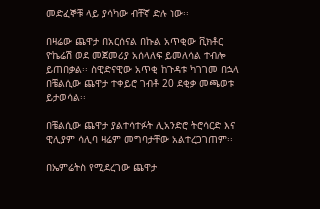መድፈኞቹ ላይ ያሳካው ብቸኛ ድሉ ነው፡፡

በዛሬው ጨዋታ በአርሰናል በኩል አጥቂው ቪክቶር ዮኬሬሽ ወደ መጀመሪያ አሰላለፍ ይመለሳል ተብሎ ይጠበቃል፡፡ ስዊድናዊው አጥቂ ከጉዳቱ ካገገመ በኋላ በቼልሲው ጨዋታ ተቀይሮ ገብቶ 20 ደቂቃ መጫወቱ ይታወሳል፡፡

በቼልሲው ጨዋታ ያልተሳተፉት ሊአንድሮ ትሮሳርድ እና ዊሊያም ሳሊባ ዛሬም መግባታቸው አልተረጋገጠም፡፡

በኤምሬትስ የሚደረገው ጨዋታ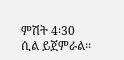ምሽት 4፡30 ሲል ይጀምራል፡፡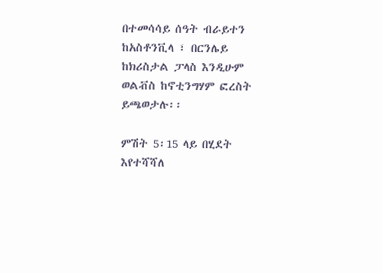በተመሳሳይ ሰዓት ብራይተን ከአስቶንቪላ ፣ በርንሌይ ከክሪስታል ፓላስ እንዲሁም ወልቭስ ከኖቲንግሃም ፎረስት ይጫወታሉ፡፡

ምሽት 5፡15 ላይ በሂደት እየተሻሻለ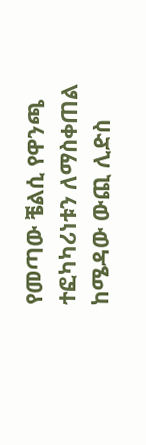የመጣው ቼልሲ የዋንጫ ተፎካካሪነቱን ለማስቀጠል ከሜዳው ውጪ ሊድስ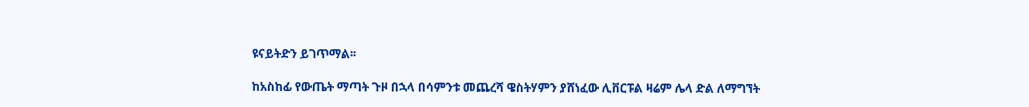ዩናይትድን ይገጥማል፡፡

ከአስከፊ የውጤት ማጣት ጉዞ በኋላ በሳምንቱ መጨረሻ ዌስትሃምን ያሸነፈው ሊቨርፑል ዛሬም ሌላ ድል ለማግኘት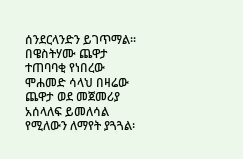ሰንደርላንድን ይገጥማል፡፡ በዌስትሃሙ ጨዋታ ተጠባባቂ የነበረው ሞሐመድ ሳላህ በዛሬው ጨዋታ ወደ መጀመሪያ አሰላለፍ ይመለሳል የሚለውን ለማየት ያጓጓል፡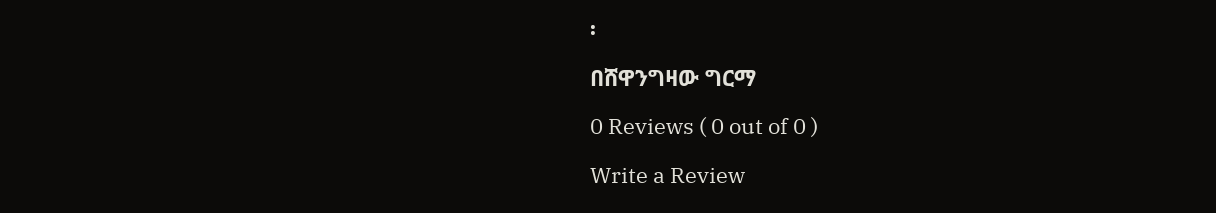፡

በሸዋንግዛው ግርማ

0 Reviews ( 0 out of 0 )

Write a Review